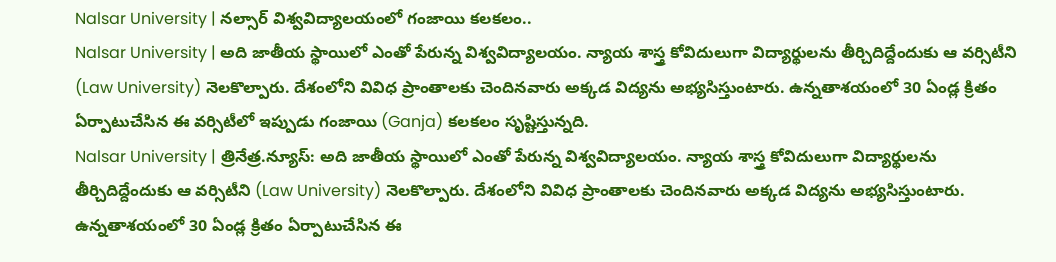Nalsar University | నల్సార్ విశ్వవిద్యాలయంలో గంజాయి కలకలం..
Nalsar University | అది జాతీయ స్థాయిలో ఎంతో పేరున్న విశ్వవిద్యాలయం. న్యాయ శాస్త్ర కోవిదులుగా విద్యార్థులను తీర్చిదిద్దేందుకు ఆ వర్సిటీని (Law University) నెలకొల్పారు. దేశంలోని వివిధ ప్రాంతాలకు చెందినవారు అక్కడ విద్యను అభ్యసిస్తుంటారు. ఉన్నతాశయంలో 30 ఏండ్ల క్రితం ఏర్పాటుచేసిన ఈ వర్సిటీలో ఇప్పుడు గంజాయి (Ganja) కలకలం సృష్టిస్తున్నది.
Nalsar University | త్రినేత్ర.న్యూస్: అది జాతీయ స్థాయిలో ఎంతో పేరున్న విశ్వవిద్యాలయం. న్యాయ శాస్త్ర కోవిదులుగా విద్యార్థులను తీర్చిదిద్దేందుకు ఆ వర్సిటీని (Law University) నెలకొల్పారు. దేశంలోని వివిధ ప్రాంతాలకు చెందినవారు అక్కడ విద్యను అభ్యసిస్తుంటారు. ఉన్నతాశయంలో 30 ఏండ్ల క్రితం ఏర్పాటుచేసిన ఈ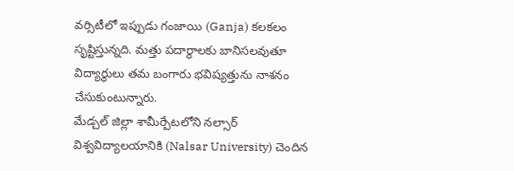వర్సిటీలో ఇప్పుడు గంజాయి (Ganja) కలకలం సృష్టిస్తున్నది. మత్తు పదార్థాలకు బానిసలవుతూ విద్యార్థులు తమ బంగారు భవిష్యత్తును నాశనం చేసుకుంటున్నారు.
మేడ్చల్ జిల్లా శామీర్పేటలోని నల్సార్ విశ్వవిద్యాలయానికి (Nalsar University) చెందిన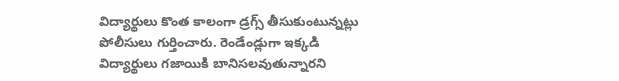విద్యార్థులు కొంత కాలంగా డ్రగ్స్ తీసుకుంటున్నట్లు పోలీసులు గుర్తించారు. రెండేండ్లుగా ఇక్కడి విద్యార్థులు గజాయికి బానిసలవుతున్నారని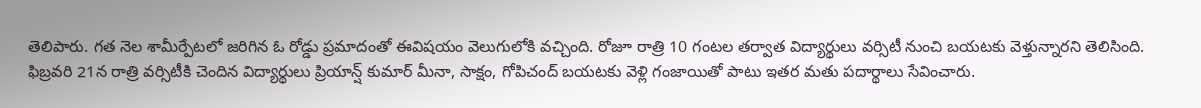తెలిపారు. గత నెల శామీర్పేటలో జరిగిన ఓ రోడ్డు ప్రమాదంతో ఈవిషయం వెలుగులోకి వచ్చింది. రోజూ రాత్రి 10 గంటల తర్వాత విద్యార్థులు వర్సిటీ నుంచి బయటకు వెళ్తున్నారని తెలిసింది. ఫిబ్రవరి 21న రాత్రి వర్సిటీకి చెందిన విద్యార్థులు ప్రియాన్ష్ కుమార్ మీనా, సాక్షం, గోపిచంద్ బయటకు వెళ్లి గంజాయితో పాటు ఇతర మతు పదార్థాలు సేవించారు.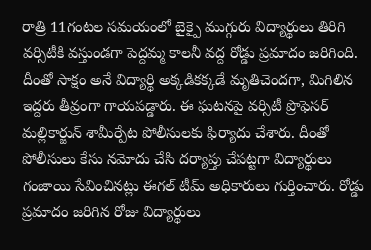రాత్రి 11గంటల సమయంలో బైక్పై ముగ్గురు విద్యార్థులు తిరిగి వర్సిటీకి వస్తుండగా పెద్దమ్మ కాలనీ వద్ద రోడ్డు ప్రమాదం జరిగింది.
దీంతో సాక్షం అనే విద్యార్థి అక్కడికక్కడే మృతిచెందగా, మిగిలిన ఇద్దరు తీవ్రంగా గాయపడ్డారు. ఈ ఘటనపై వర్సిటీ ప్రొఫెసర్ మల్లికార్జున్ శామీర్పేట పోలీసులకు ఫిర్యాదు చేశారు. దీంతో పోలీసులు కేసు నమోదు చేసి దర్యాప్తు చేపట్టగా విద్యార్థులు గంజాయి సేవించినట్లు ఈగల్ టీమ్ అధికారులు గుర్తించారు. రోడ్డు ప్రమాదం జరిగిన రోజు విద్యార్థులు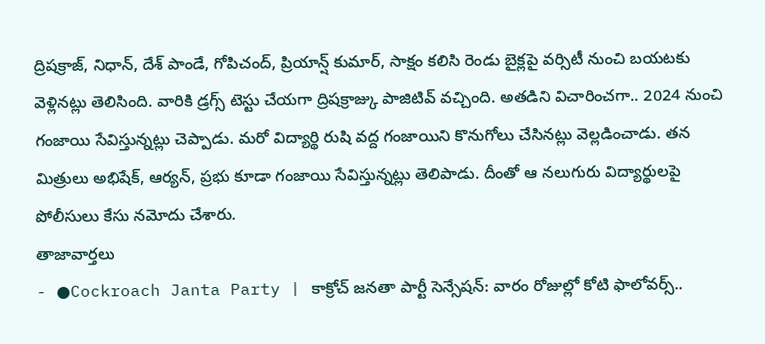ద్రిషక్రాజ్, నిధాన్, దేశ్ పాండే, గోపిచంద్, ప్రియాన్ష్ కుమార్, సాక్షం కలిసి రెండు బైక్లపై వర్సిటీ నుంచి బయటకు వెళ్లినట్లు తెలిసింది. వారికి డ్రగ్స్ టెస్టు చేయగా ద్రిషక్రాజ్కు పాజిటివ్ వచ్చింది. అతడిని విచారించగా.. 2024 నుంచి గంజాయి సేవిస్తున్నట్లు చెప్పాడు. మరో విద్యార్థి రుషి వద్ద గంజాయిని కొనుగోలు చేసినట్లు వెల్లడించాడు. తన మిత్రులు అభిషేక్, ఆర్యన్, ప్రభు కూడా గంజాయి సేవిస్తున్నట్లు తెలిపాడు. దీంతో ఆ నలుగురు విద్యార్థులపై పోలీసులు కేసు నమోదు చేశారు.
తాజావార్తలు
- ●Cockroach Janta Party | కాక్రోచ్ జనతా పార్టీ సెన్సేషన్: వారం రోజుల్లో కోటి ఫాలోవర్స్..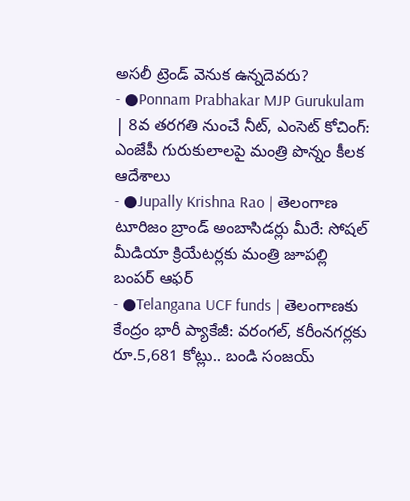అసలీ ట్రెండ్ వెనుక ఉన్నదెవరు?
- ●Ponnam Prabhakar MJP Gurukulam | 8వ తరగతి నుంచే నీట్, ఎంసెట్ కోచింగ్: ఎంజేపీ గురుకులాలపై మంత్రి పొన్నం కీలక ఆదేశాలు
- ●Jupally Krishna Rao | తెలంగాణ టూరిజం బ్రాండ్ అంబాసిడర్లు మీరే: సోషల్ మీడియా క్రియేటర్లకు మంత్రి జూపల్లి బంపర్ ఆఫర్
- ●Telangana UCF funds | తెలంగాణకు కేంద్రం భారీ ప్యాకేజీ: వరంగల్, కరీంనగర్లకు రూ.5,681 కోట్లు.. బండి సంజయ్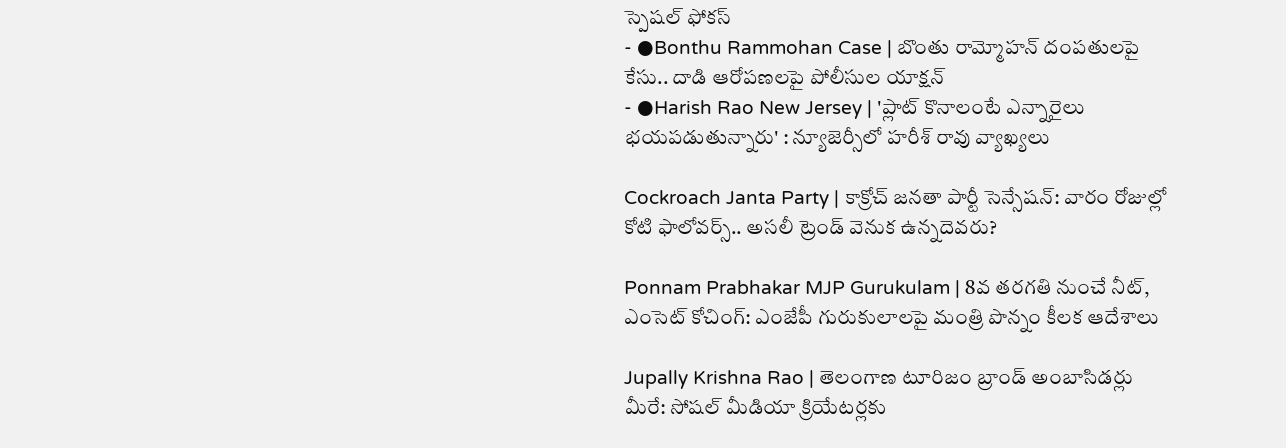స్పెషల్ ఫోకస్
- ●Bonthu Rammohan Case | బొంతు రామ్మోహన్ దంపతులపై కేసు.. దాడి ఆరోపణలపై పోలీసుల యాక్షన్
- ●Harish Rao New Jersey | 'ప్లాట్ కొనాలంటే ఎన్నారైలు భయపడుతున్నారు' : న్యూజెర్సీలో హరీశ్ రావు వ్యాఖ్యలు

Cockroach Janta Party | కాక్రోచ్ జనతా పార్టీ సెన్సేషన్: వారం రోజుల్లో కోటి ఫాలోవర్స్.. అసలీ ట్రెండ్ వెనుక ఉన్నదెవరు?

Ponnam Prabhakar MJP Gurukulam | 8వ తరగతి నుంచే నీట్, ఎంసెట్ కోచింగ్: ఎంజేపీ గురుకులాలపై మంత్రి పొన్నం కీలక ఆదేశాలు

Jupally Krishna Rao | తెలంగాణ టూరిజం బ్రాండ్ అంబాసిడర్లు మీరే: సోషల్ మీడియా క్రియేటర్లకు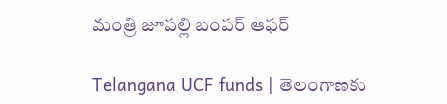మంత్రి జూపల్లి బంపర్ ఆఫర్

Telangana UCF funds | తెలంగాణకు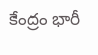కేంద్రం భారీ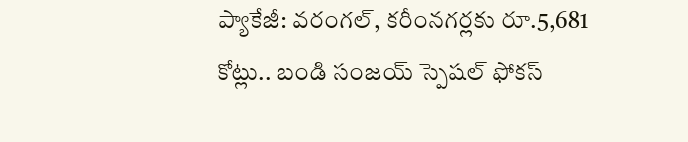ప్యాకేజీ: వరంగల్, కరీంనగర్లకు రూ.5,681 కోట్లు.. బండి సంజయ్ స్పెషల్ ఫోకస్